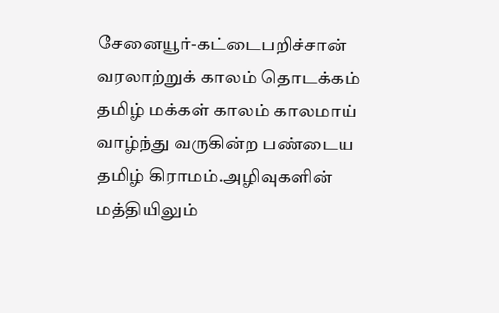சேனையூர்-கட்டைபறிச்சான் வரலாற்றுக் காலம் தொடக்கம் தமிழ் மக்கள் காலம் காலமாய் வாழ்ந்து வருகின்ற பண்டைய தமிழ் கிராமம்.அழிவுகளின் மத்தியிலும்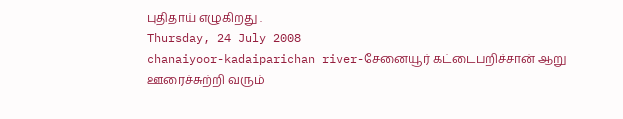புதிதாய் எழுகிறது .
Thursday, 24 July 2008
chanaiyoor-kadaiparichan river-சேனையூர் கட்டைபறிச்சான் ஆறு
ஊரைச்சுற்றி வரும்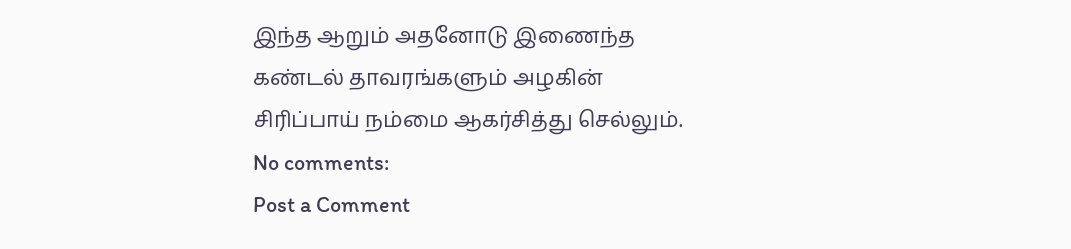இந்த ஆறும் அதனோடு இணைந்த கண்டல் தாவரங்களும் அழகின் சிரிப்பாய் நம்மை ஆகர்சித்து செல்லும்.
No comments:
Post a Comment